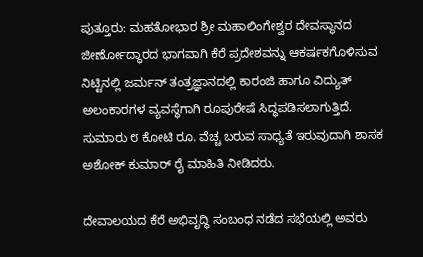ಪುತ್ತೂರು: ಮಹತೋಭಾರ ಶ್ರೀ ಮಹಾಲಿಂಗೇಶ್ವರ ದೇವಸ್ಥಾನದ ಜೀರ್ಣೋದ್ಧಾರದ ಭಾಗವಾಗಿ ಕೆರೆ ಪ್ರದೇಶವನ್ನು ಆಕರ್ಷಕಗೊಳಿಸುವ ನಿಟ್ಟಿನಲ್ಲಿ ಜರ್ಮನ್ ತಂತ್ರಜ್ಞಾನದಲ್ಲಿ ಕಾರಂಜಿ ಹಾಗೂ ವಿದ್ಯುತ್ ಅಲಂಕಾರಗಳ ವ್ಯವಸ್ಥೆಗಾಗಿ ರೂಪುರೇಷೆ ಸಿದ್ಧಪಡಿಸಲಾಗುತ್ತಿದೆ. ಸುಮಾರು ೮ ಕೋಟಿ ರೂ. ವೆಚ್ಚ ಬರುವ ಸಾಧ್ಯತೆ ಇರುವುದಾಗಿ ಶಾಸಕ ಅಶೋಕ್‌ ಕುಮಾರ್ ರೈ ಮಾಹಿತಿ ನೀಡಿದರು.

ದೇವಾಲಯದ ಕೆರೆ ಅಭಿವೃದ್ಧಿ ಸಂಬಂಧ ನಡೆದ ಸಭೆಯಲ್ಲಿ ಅವರು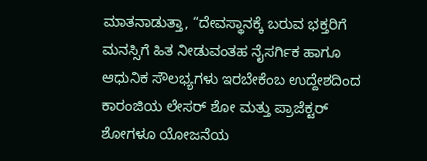ಮಾತನಾಡುತ್ತಾ, “ದೇವಸ್ಥಾನಕ್ಕೆ ಬರುವ ಭಕ್ತರಿಗೆ ಮನಸ್ಸಿಗೆ ಹಿತ ನೀಡುವಂತಹ ನೈಸರ್ಗಿಕ ಹಾಗೂ ಆಧುನಿಕ ಸೌಲಭ್ಯಗಳು ಇರಬೇಕೆಂಬ ಉದ್ದೇಶದಿಂದ ಕಾರಂಜಿಯ ಲೇಸರ್ ಶೋ ಮತ್ತು ಪ್ರಾಜೆಕ್ಟರ್ ಶೋಗಳೂ ಯೋಜನೆಯ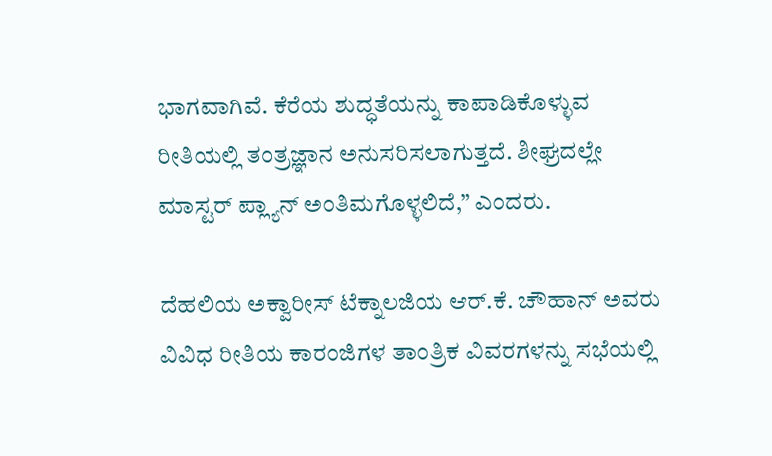ಭಾಗವಾಗಿವೆ. ಕೆರೆಯ ಶುದ್ಧತೆಯನ್ನು ಕಾಪಾಡಿಕೊಳ್ಳುವ ರೀತಿಯಲ್ಲಿ ತಂತ್ರಜ್ಞಾನ ಅನುಸರಿಸಲಾಗುತ್ತದೆ. ಶೀಘ್ರದಲ್ಲೇ ಮಾಸ್ಟರ್‌ ಪ್ಲ್ಯಾನ್ ಅಂತಿಮಗೊಳ್ಳಲಿದೆ,” ಎಂದರು.

ದೆಹಲಿಯ ಅಕ್ವಾರೀಸ್ ಟೆಕ್ನಾಲಜಿಯ ಆರ್.ಕೆ. ಚೌಹಾನ್ ಅವರು ವಿವಿಧ ರೀತಿಯ ಕಾರಂಜಿಗಳ ತಾಂತ್ರಿಕ ವಿವರಗಳನ್ನು ಸಭೆಯಲ್ಲಿ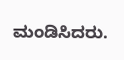ಮಂಡಿಸಿದರು.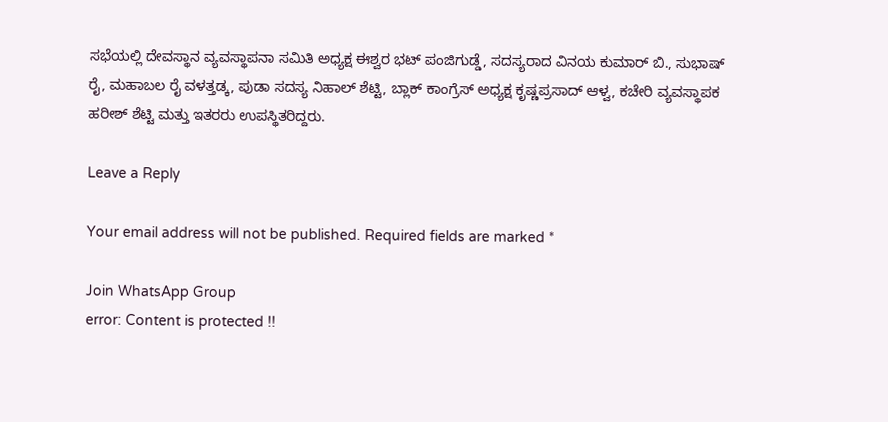ಸಭೆಯಲ್ಲಿ ದೇವಸ್ಥಾನ ವ್ಯವಸ್ಥಾಪನಾ ಸಮಿತಿ ಅಧ್ಯಕ್ಷ ಈಶ್ವರ ಭಟ್ ಪಂಜಿಗುಡ್ಡೆ, ಸದಸ್ಯರಾದ ವಿನಯ ಕುಮಾರ್ ಬಿ., ಸುಭಾಷ್ ರೈ, ಮಹಾಬಲ ರೈ ವಳತ್ತಡ್ಕ, ಪುಡಾ ಸದಸ್ಯ ನಿಹಾಲ್ ಶೆಟ್ಟಿ, ಬ್ಲಾಕ್ ಕಾಂಗ್ರೆಸ್ ಅಧ್ಯಕ್ಷ ಕೃಷ್ಣಪ್ರಸಾದ್ ಆಳ್ವ, ಕಚೇರಿ ವ್ಯವಸ್ಥಾಪಕ ಹರೀಶ್ ಶೆಟ್ಟಿ ಮತ್ತು ಇತರರು ಉಪಸ್ಥಿತರಿದ್ದರು.

Leave a Reply

Your email address will not be published. Required fields are marked *

Join WhatsApp Group
error: Content is protected !!